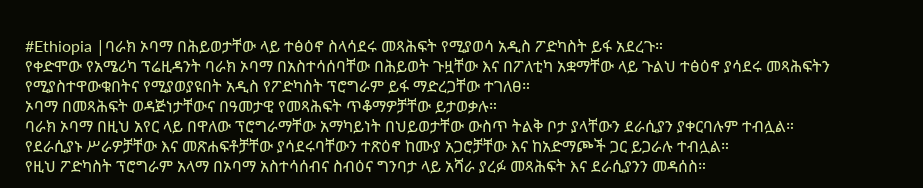#Ethiopia |ባራክ ኦባማ በሕይወታቸው ላይ ተፅዕኖ ስላሳደሩ መጻሕፍት የሚያወሳ አዲስ ፖድካስት ይፋ አደረጉ።
የቀድሞው የአሜሪካ ፕሬዚዳንት ባራክ ኦባማ በአስተሳሰባቸው በሕይወት ጉዟቸው እና በፖለቲካ አቋማቸው ላይ ጉልህ ተፅዕኖ ያሳደሩ መጻሕፍትን የሚያስተዋውቁበትና የሚያወያዩበት አዲስ የፖድካስት ፕሮግራም ይፋ ማድረጋቸው ተገለፀ።
ኦባማ በመጻሕፍት ወዳጅነታቸውና በዓመታዊ የመጻሕፍት ጥቆማዎቻቸው ይታወቃሉ።
ባራክ ኦባማ በዚህ አየር ላይ በዋለው ፕሮግራማቸው አማካይነት በህይወታቸው ውስጥ ትልቅ ቦታ ያላቸውን ደራሲያን ያቀርባሉም ተብሏል።
የደራሲያኑ ሥራዎቻቸው እና መጽሐፍቶቻቸው ያሳደሩባቸውን ተጽዕኖ ከሙያ አጋሮቻቸው እና ከአድማጮች ጋር ይጋራሉ ተብሏል።
የዚህ ፖድካስት ፕሮግራም አላማ በኦባማ አስተሳሰብና ስብዕና ግንባታ ላይ አሻራ ያረፉ መጻሕፍት እና ደራሲያንን መዳሰስ።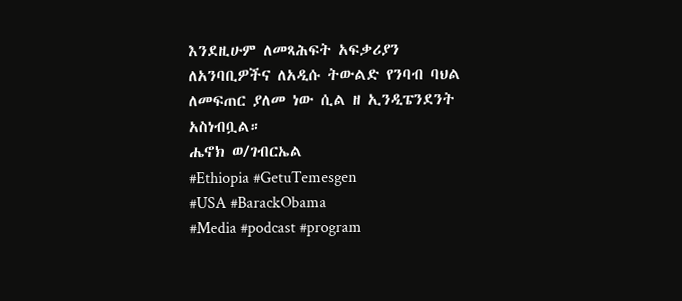እንደዚሁም ለመጻሕፍት አፍቃሪያን ለአንባቢዎችና ለአዲሱ ትውልድ የንባብ ባህል ለመፍጠር ያለመ ነው ሲል ዘ ኢንዲፔንደንት አስነብቧል።
ሔኖክ ወ/ገብርኤል
#Ethiopia #GetuTemesgen
#USA #BarackObama
#Media #podcast #program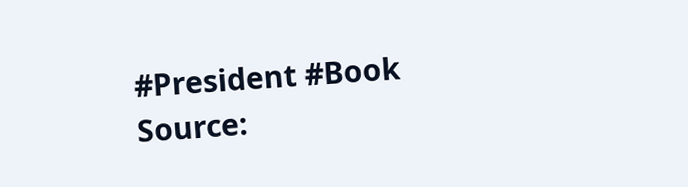#President #Book
Source: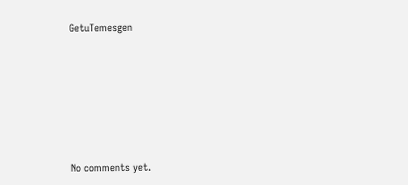GetuTemesgen









No comments yet.